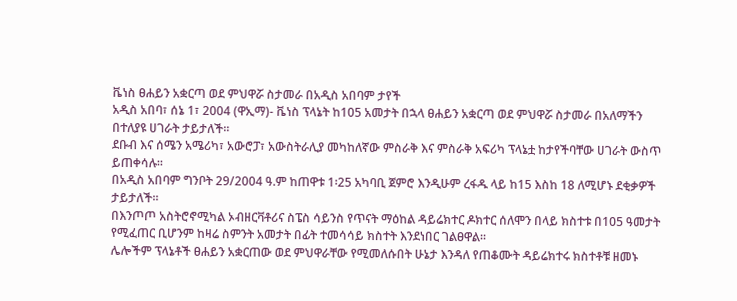ቬነስ ፀሐይን አቋርጣ ወደ ምህዋሯ ስታመራ በአዲስ አበባም ታየች
አዲስ አበባ፣ ሰኔ 1፣ 2004 (ዋኢማ)- ቬነስ ፕላኔት ከ105 አመታት በኋላ ፀሐይን አቋርጣ ወደ ምህዋሯ ስታመራ በአለማችን በተለያዩ ሀገራት ታይታለች፡፡
ደቡብ እና ሰሜን አሜሪካ፣ አውሮፓ፣ አውስትራሊያ መካከለኛው ምስራቅ እና ምስራቅ አፍሪካ ፕላኔቷ ከታየችባቸው ሀገራት ውስጥ ይጠቀሳሉ፡፡
በአዲስ አበባም ግንቦት 29/2004 ዓ.ም ከጠዋቱ 1፡25 አካባቢ ጀምሮ እንዲሁም ረፋዱ ላይ ከ15 እስከ 18 ለሚሆኑ ደቂቃዎች ታይታለች፡፡
በእንጦጦ አስትሮኖሚካል ኦብዘርቫቶሪና ስፔስ ሳይንስ የጥናት ማዕከል ዳይሬክተር ዶክተር ሰለሞን በላይ ክስተቱ በ105 ዓመታት የሚፈጠር ቢሆንም ከዛሬ ስምንት አመታት በፊት ተመሳሳይ ክስተት እንደነበር ገልፀዋል፡፡
ሌሎችም ፕላኔቶች ፀሐይን አቋርጠው ወደ ምህዋራቸው የሚመለሱበት ሁኔታ እንዳለ የጠቆሙት ዳይሬክተሩ ክስተቶቹ ዘመኑ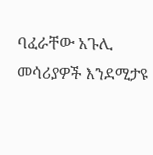ባፈራቸው አጉሊ መሳሪያዎች እንደሚታዩ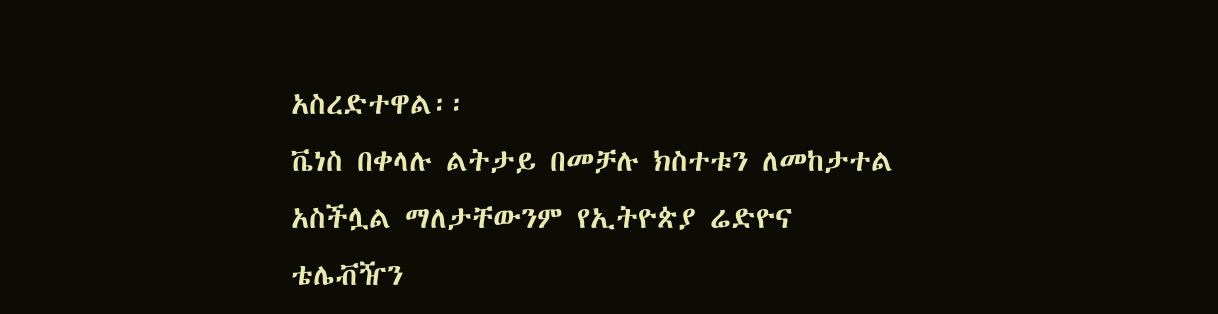አስረድተዋል፡፡
ቬነስ በቀላሉ ልትታይ በመቻሉ ክስተቱን ለመከታተል አስችሏል ማለታቸውንም የኢትዮጵያ ሬድዮና ቴሌቭዥን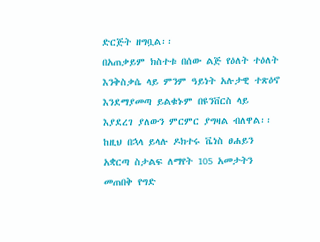ድርጅት ዘግቧል፡፡
በአጠቃይም ክስተቱ በሰው ልጅ የዕለት ተዕለት እንቅስቃሴ ላይ ምንም ዓይነት አሉታዊ ተጽዕኖ እንደማያመጣ ይልቁኑም በዩንቨርስ ላይ እያደረገ ያለውን ምርምር ያግዛል ብለዋል፡፡
ከዚህ በኋላ ይላሉ ዶክተሩ ቬነስ ፀሐይን አቋርጣ ስታልፍ ለማየት 105 አመታትን መጠበቅ የግድ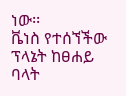ነው፡፡
ቬነስ የተሰኘችው ፕላኔት ከፀሐይ ባላት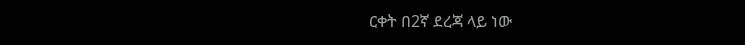ርቀት በ2ኛ ደረጃ ላይ ነው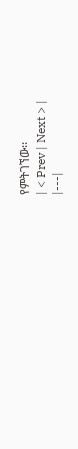የምትገኘው፡፡
| < Prev | Next > |
|---|